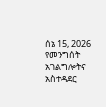ሰኔ 15, 2026
የመንግሰት አገልግሎትና አስተዳደር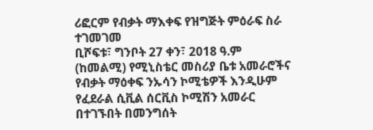ሪፎርም የብቃት ማእቀፍ የዝግጅት ምዕራፍ ስራ ተገመገመ
ቢሾፍቱ፣ ግንቦት 27 ቀን፣ 2018 ዓ.ም (ከመልሚ) የሚኒስቴር መስሪያ ቤቱ አመራሮችና የብቃት ማዕቀፍ ንኡሳን ኮሚቴዎች እንዲሁም የፈደራል ሲቪል ሰርቪስ ኮሚሽን አመራር በተገኙበት በመንግሰት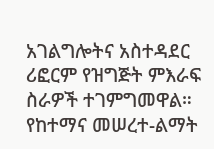አገልግሎትና አስተዳደር ሪፎርም የዝግጅት ምእራፍ ስራዎች ተገምግመዋል። የከተማና መሠረተ-ልማት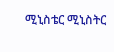ሚኒስቴር ሚኒስትር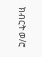ክብርት ወ/ሮ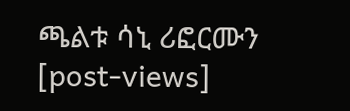ጫልቱ ሳኒ ሪፎርሙን
[post-views]